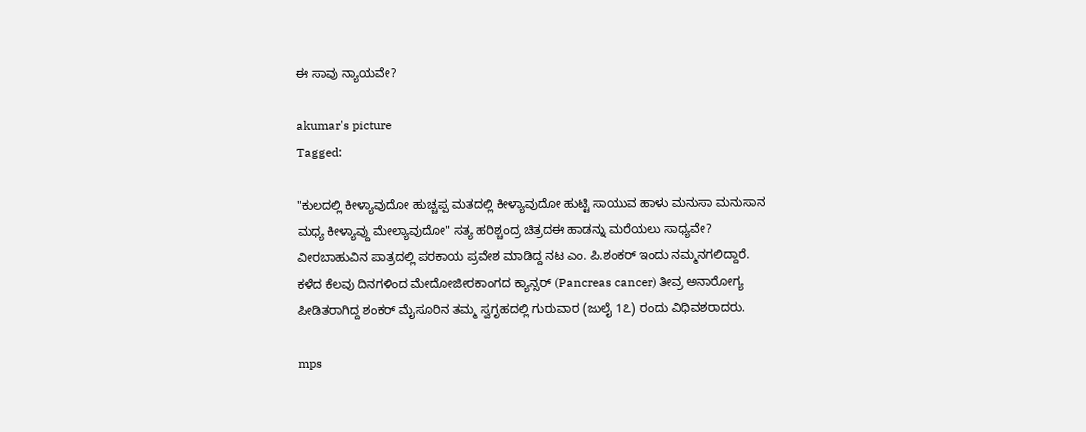ಈ ಸಾವು ನ್ಯಾಯವೇ?

akumar's picture
Tagged:

"ಕುಲದಲ್ಲಿ ಕೀಳ್ಯಾವುದೋ ಹುಚ್ಚಪ್ಪ ಮತದಲ್ಲಿ ಕೀಳ್ಯಾವುದೋ ಹುಟ್ಟಿ ಸಾಯುವ ಹಾಳು ಮನುಸಾ ಮನುಸಾನ ಮಧ್ಯ ಕೀಳ್ಯಾವ್ದು ಮೇಲ್ಯಾವುದೋ" ಸತ್ಯ ಹರಿಶ್ಚಂದ್ರ ಚಿತ್ರದಈ ಹಾಡನ್ನು ಮರೆಯಲು ಸಾಧ್ಯವೇ? ವೀರಬಾಹುವಿನ ಪಾತ್ರದಲ್ಲಿ ಪರಕಾಯ ಪ್ರವೇಶ ಮಾಡಿದ್ದ ನಟ ಎಂ. ಪಿ.ಶಂಕರ್ ಇಂದು ನಮ್ಮನಗಲಿದ್ದಾರೆ. ಕಳೆದ ಕೆಲವು ದಿನಗಳಿಂದ ಮೇದೋಜೀರಕಾಂಗದ ಕ್ಯಾನ್ಸರ್ (Pancreas cancer) ತೀವ್ರ ಅನಾರೋಗ್ಯ ಪೀಡಿತರಾಗಿದ್ದ ಶಂಕರ್ ಮೈಸೂರಿನ ತಮ್ಮ ಸ್ವಗೃಹದಲ್ಲಿ ಗುರುವಾರ (ಜುಲೈ 1೭) ರಂದು ವಿಧಿವಶರಾದರು.

mps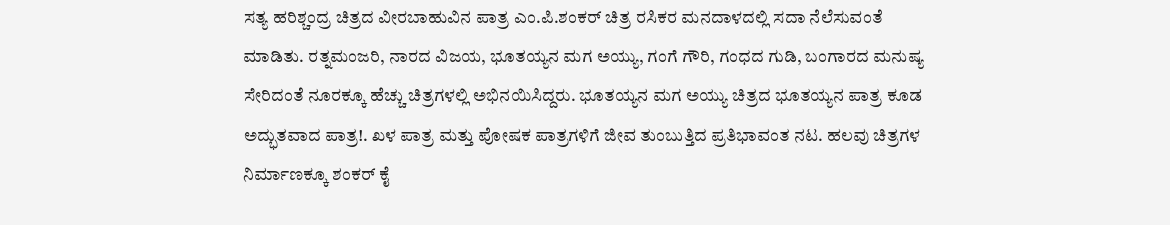ಸತ್ಯ ಹರಿಶ್ಚಂದ್ರ ಚಿತ್ರದ ವೀರಬಾಹುವಿನ ಪಾತ್ರ ಎಂ.ಪಿ.ಶಂಕರ್ ಚಿತ್ರ ರಸಿಕರ ಮನದಾಳದಲ್ಲಿ ಸದಾ ನೆಲೆಸುವಂತೆ ಮಾಡಿತು. ರತ್ನಮಂಜರಿ, ನಾರದ ವಿಜಯ, ಭೂತಯ್ಯನ ಮಗ ಅಯ್ಯು, ಗಂಗೆ ಗೌರಿ, ಗಂಧದ ಗುಡಿ, ಬಂಗಾರದ ಮನುಷ್ಯ ಸೇರಿದಂತೆ ನೂರಕ್ಕೂ ಹೆಚ್ಚು ಚಿತ್ರಗಳಲ್ಲಿ ಅಭಿನಯಿಸಿದ್ದರು. ಭೂತಯ್ಯನ ಮಗ ಅಯ್ಯು ಚಿತ್ರದ ಭೂತಯ್ಯನ ಪಾತ್ರ ಕೂಡ ಅದ್ಭುತವಾದ ಪಾತ್ರ!. ಖಳ ಪಾತ್ರ ಮತ್ತು ಪೋಷಕ ಪಾತ್ರಗಳಿಗೆ ಜೀವ ತುಂಬುತ್ತಿದ ಪ್ರತಿಭಾವಂತ ನಟ. ಹಲವು ಚಿತ್ರಗಳ ನಿರ್ಮಾಣಕ್ಕೂ ಶಂಕರ್ ಕೈ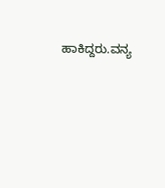ಹಾಕಿದ್ದರು.ವನ್ಯ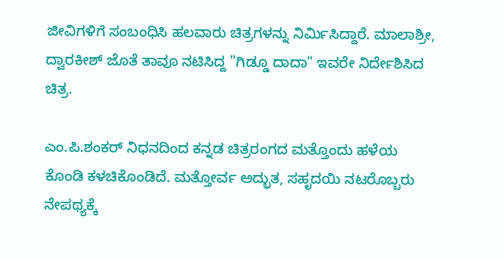ಜೀವಿಗಳಿಗೆ ಸಂಬಂಧಿಸಿ ಹಲವಾರು ಚಿತ್ರಗಳನ್ನು ನಿರ್ಮಿಸಿದ್ದಾರೆ. ಮಾಲಾಶ್ರೀ, ದ್ವಾರಕೀಶ್ ಜೊತೆ ತಾವೂ ನಟಿಸಿದ್ದ "ಗಿಡ್ಡೂ ದಾದಾ" ಇವರೇ ನಿರ್ದೇಶಿಸಿದ ಚಿತ್ರ.

ಎಂ.ಪಿ.ಶಂಕರ್ ನಿಧನದಿಂದ ಕನ್ನಡ ಚಿತ್ರರಂಗದ ಮತ್ತೊಂದು ಹಳೆಯ ಕೊಂಡಿ ಕಳಚಿಕೊಂಡಿದೆ. ಮತ್ತೋರ್ವ ಅದ್ಭುತ, ಸಹೃದಯಿ ನಟರೊಬ್ಬರು ನೇಪಥ್ಯಕ್ಕೆ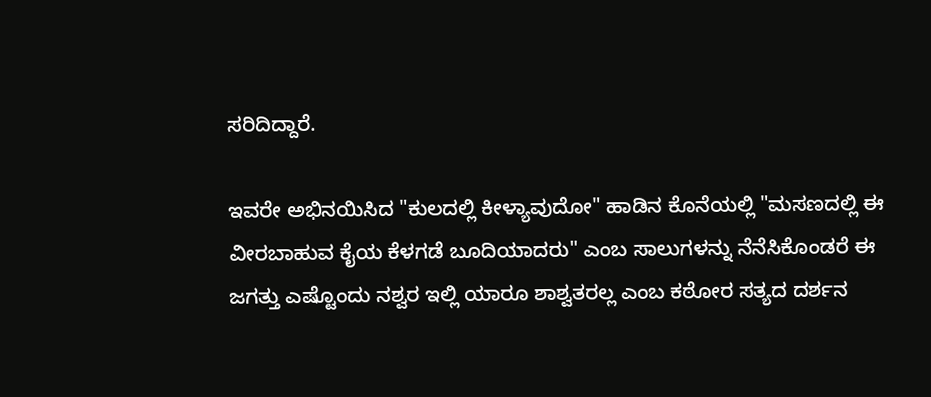ಸರಿದಿದ್ದಾರೆ.

ಇವರೇ ಅಭಿನಯಿಸಿದ "ಕುಲದಲ್ಲಿ ಕೀಳ್ಯಾವುದೋ" ಹಾಡಿನ ಕೊನೆಯಲ್ಲಿ "ಮಸಣದಲ್ಲಿ ಈ ವೀರಬಾಹುವ ಕೈಯ ಕೆಳಗಡೆ ಬೂದಿಯಾದರು" ಎಂಬ ಸಾಲುಗಳನ್ನು ನೆನೆಸಿಕೊಂಡರೆ ಈ ಜಗತ್ತು ಎಷ್ಟೊಂದು ನಶ್ವರ ಇಲ್ಲಿ ಯಾರೂ ಶಾಶ್ವತರಲ್ಲ ಎಂಬ ಕಠೋರ ಸತ್ಯದ ದರ್ಶನ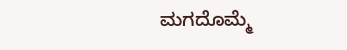ಮಗದೊಮ್ಮೆ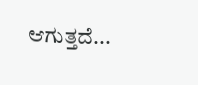ಆಗುತ್ತದೆ...